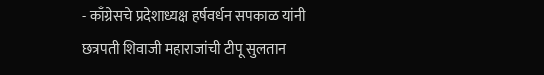- काँग्रेसचे प्रदेशाध्यक्ष हर्षवर्धन सपकाळ यांनी छत्रपती शिवाजी महाराजांची टीपू सुलतान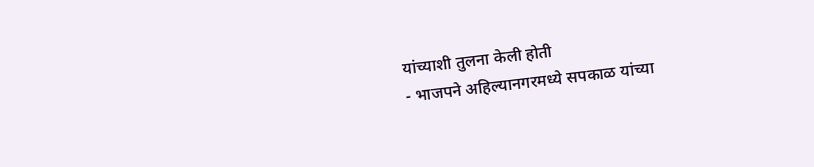यांच्याशी तुलना केली होती
- भाजपने अहिल्यानगरमध्ये सपकाळ यांच्या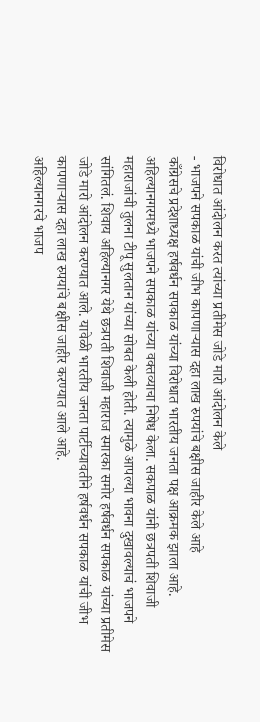विरोधात आंदोलन करत त्यांच्या प्रतीमेस जोडे मारो आंदोलन केले
- भाजपने सपकाळ यांची जीभ कापणाऱ्यास दहा लाख रुपयांचे बक्षीस जाहीर केले आहे
काँग्रेसचे प्रदेशाध्यक्ष हर्षवर्धन सपकाळ यांच्या विरोधात भारतीय जनता पक्ष आक्रमक झाला आहे. अहिल्यानगरमध्ये भाजपने सपकाळ यांच्या वक्तव्याचा निषेध केला. सकपाळ यांनी छत्रपती शिवाजी महाराजांची तुलना टीपू सुलतान यांच्या सोबत केली होती. त्यामुळे आपल्या भावना दुखावल्याचं भाजपने सांगितलं. शिवाय अहिल्यानगर येथे छत्रपती शिवाजी महाराज स्मारका समोर हर्षवर्धन सपकाळ यांच्या प्रतीमेस जोडे मारो आंदोलन करण्यात आले. यावेळी भारतीय जनता पार्टीच्यावतीने हर्षवर्धन सपकाळ यांची जीभ कापणाऱ्यास दहा लाख रुपयांचे बक्षीस जाहीर करण्यात आले आहे.
अहिल्यानगरचे भाजप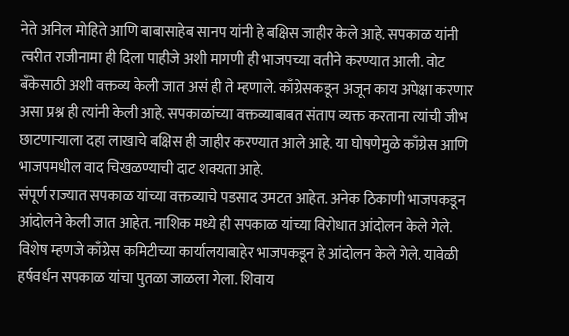नेते अनिल मोहिते आणि बाबासाहेब सानप यांनी हे बक्षिस जाहीर केले आहे. सपकाळ यांनी त्वरीत राजीनामा ही दिला पाहीजे अशी मागणी ही भाजपच्या वतीने करण्यात आली. वोट बँकेसाठी अशी वक्तव्य केली जात असं ही ते म्हणाले. काँग्रेसकडून अजून काय अपेक्षा करणार असा प्रश्न ही त्यांनी केली आहे. सपकाळांच्या वक्तव्याबाबत संताप व्यक्त करताना त्यांची जीभ छाटणाऱ्याला दहा लाखाचे बक्षिस ही जाहीर करण्यात आले आहे. या घोषणेमुळे काँग्रेस आणि भाजपमधील वाद चिखळण्याची दाट शक्यता आहे.
संपूर्ण राज्यात सपकाळ यांच्या वक्तव्याचे पडसाद उमटत आहेत. अनेक ठिकाणी भाजपकडून आंदोलने केली जात आहेत. नाशिक मध्ये ही सपकाळ यांच्या विरोधात आंदोलन केले गेले. विशेष म्हणजे काँग्रेस कमिटीच्या कार्यालयाबाहेर भाजपकडून हे आंदोलन केले गेले. यावेळी हर्षवर्धन सपकाळ यांचा पुतळा जाळला गेला. शिवाय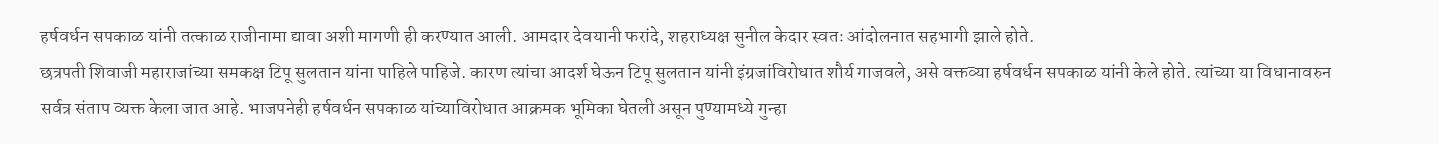हर्षवर्धन सपकाळ यांनी तत्काळ राजीनामा द्यावा अशी मागणी ही करण्यात आली. आमदार देवयानी फरांदे, शहराध्यक्ष सुनील केदार स्वतः आंदोलनात सहभागी झाले होते.
छत्रपती शिवाजी महाराजांच्या समकक्ष टिपू सुलतान यांना पाहिले पाहिजे. कारण त्यांचा आदर्श घेऊन टिपू सुलतान यांनी इंग्रजांविरोधात शौर्य गाजवले, असे वक्तव्या हर्षवर्धन सपकाळ यांनी केले होते. त्यांच्या या विधानावरुन सर्वत्र संताप व्यक्त केला जात आहे. भाजपनेही हर्षवर्धन सपकाळ यांच्याविरोधात आक्रमक भूमिका घेतली असून पुण्यामध्ये गुन्हा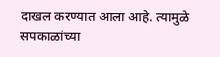दाखल करण्यात आला आहे. त्यामुळे सपकाळांच्या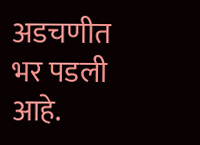अडचणीत भर पडली आहे.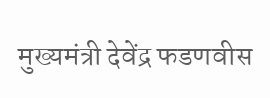मुख्यमंत्री देवेंद्र फडणवीस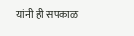यांनी ही सपकाळ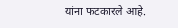यांना फटकारले आहे.